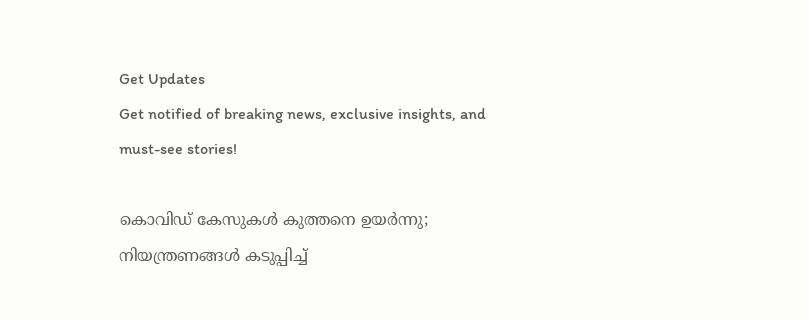Get Updates
Get notified of breaking news, exclusive insights, and must-see stories!

കൊവിഡ് കേസുകൾ കുത്തനെ ഉയർന്നു; നിയന്ത്രണങ്ങൾ കടുപ്പിച്ച്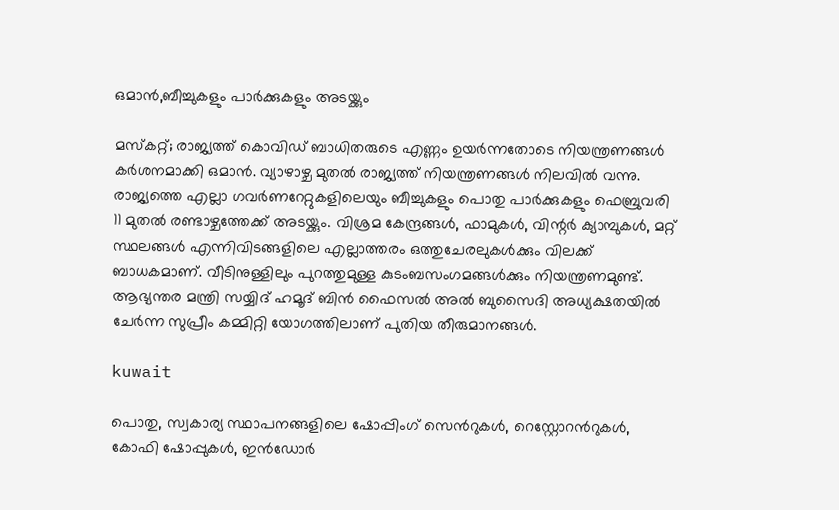ഒമാൻ,ബീച്ചുകളും പാർക്കുകളും അടയ്ക്കും

മസ്കറ്റ്; രാജ്യത്ത് കൊവിഡ് ബാധിതരുടെ എണ്ണം ഉയർന്നതോടെ നിയന്ത്രണങ്ങള്‍ കര്‍ശനമാക്കി ഒമാന്‍. വ്യാഴാഴ്ച മുതല്‍ രാജ്യത്ത് നിയന്ത്രണങ്ങള്‍ നിലവില്‍ വന്നു. രാജ്യത്തെ എല്ലാ ഗവർണറേറ്റുകളിലെയും ബീച്ചുകളും പൊതു പാർക്കുകളും ഫെബ്രുവരി 11 മുതൽ രണ്ടാഴ്ചത്തേക്ക് അടയ്ക്കും. വിശ്രമ കേന്ദ്രങ്ങൾ, ഫാമുകൾ, വിന്റർ ക്യാമ്പുകൾ, മറ്റ് സ്ഥലങ്ങൾ എന്നിവിടങ്ങളിലെ എല്ലാത്തരം ഒത്തുചേരലുകള്‍ക്കും വിലക്ക് ബാധകമാണ്. വീടിനുള്ളിലും പുറത്തുമുള്ള കുടംബസംഗമങ്ങള്‍ക്കും നിയന്ത്രണമുണ്ട്. ആഭ്യന്തര മന്ത്രി സയ്യിദ് ഹമൂദ് ബിൻ ഫൈസൽ അൽ ബുസൈദി അധ്യക്ഷതയില്‍ ചേര്‍ന്ന സുപ്രീം കമ്മിറ്റി യോഗത്തിലാണ് പുതിയ തീരുമാനങ്ങള്‍.

kuwait

പൊതു, സ്വകാര്യ സ്ഥാപനങ്ങളിലെ ഷോപ്പിംഗ് സെന്‍റുകള്‍, റെസ്റ്റോറന്‍റുകൾ, കോഫി ഷോപ്പുകൾ, ഇൻഡോർ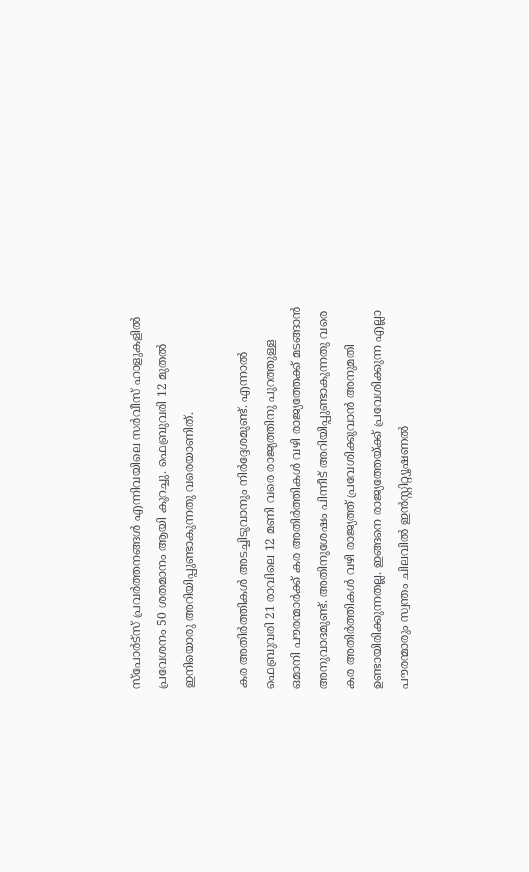സ്പോർട്സ് പ്രവർത്തനങ്ങൾ എന്നിവയിലെ സർവീസ് ഹാളുകളിൽ പ്രവേശനം 50 ശതമാനം ആയി കുറച്ചു. ഫെബ്രുവരി 12 മുതൽ ഇനിയൊരു അറിയിപ്പുണ്ടാകുന്നതു വരെയാണിത്.

കര അതിര്‍ത്തികള്‍ അട‌ച്ചിടുവാനും നിര്‍ദ്ദേശമുണ്ട്. എന്നാല്‍
ഫെബ്രുവരി 21 രാവിലെ 12 മണി വരെ രാജ്യത്തിനു പുറത്തുള്ള ഒമാനി പൗരന്മാർക്ക് കര അതിര്‍ത്തികള്‍ വഴി രാജ്യത്തേക്ക് മടങ്ങാൻ അനുവാദമുണ്ട്. അതിനുശേഷം പിന്നീട് അറിയിപ്പുണ്ടാകുന്നതു വരെ കര അതിര്‍ത്തികള്‍ വഴി രാജ്യത്ത് പ്രവേശിക്കുവാന്‍ അനുമതി ഉണ്ടായിരിക്കുന്നതല്ല. ഇങ്ങനെ രാജ്യത്തേയ്ക്ക് പ്രവേശിക്കുന്ന എല്ലാ പൗരന്മാരും സ്വന്തം ചിലവില്‍ ഇന്‍സ്റ്റിറ്റ്യൂഷണല്‍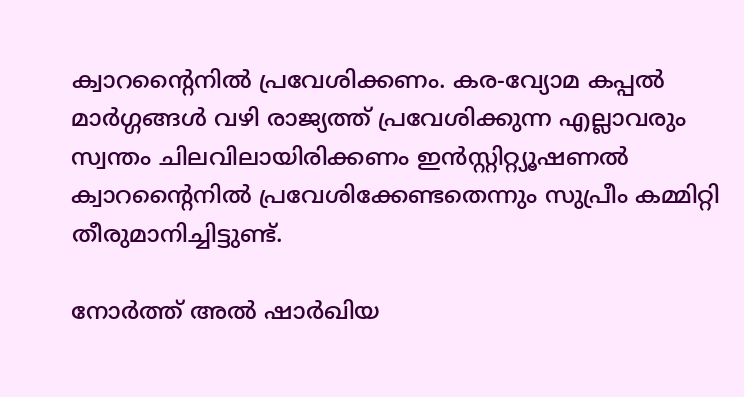ക്വാറന്‍റൈനില്‍ പ്രവേശിക്കണം. കര-വ്യോമ കപ്പല്‍ മാര്‍ഗ്ഗങ്ങള്‍ വഴി രാജ്യത്ത് പ്രവേശിക്കുന്ന എല്ലാവരും സ്വന്തം ചിലവിലായിരിക്കണം ഇന്‍സ്റ്റിറ്റ്യൂഷണല്‍ ക്വാറന്‍റൈനില്‍ പ്രവേശിക്കേണ്ടതെന്നും സുപ്രീം കമ്മിറ്റി തീരുമാനിച്ചിട്ടുണ്ട്.

നോർത്ത് അൽ ഷാർഖിയ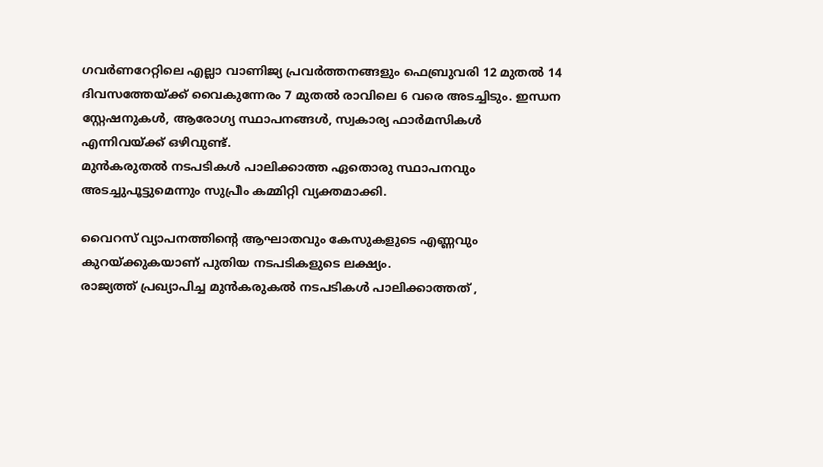ഗവർണറേറ്റിലെ എല്ലാ വാണിജ്യ പ്രവർത്തനങ്ങളും ഫെബ്രുവരി 12 മുതല്‍ 14 ദിവസത്തേയ്ക്ക് വൈകുന്നേരം 7 മുതൽ രാവിലെ 6 വരെ അട‌ച്ചിടും. ഇന്ധന സ്റ്റേഷനുകൾ, ആരോഗ്യ സ്ഥാപനങ്ങൾ, സ്വകാര്യ ഫാർമസികൾ എന്നിവയ്ക്ക് ഒഴിവുണ്ട്.
മുൻകരുതൽ നടപടികൾ പാലിക്കാത്ത ഏതൊരു സ്ഥാപനവും അടച്ചുപൂട്ടുമെന്നും സുപ്രീം കമ്മിറ്റി വ്യക്തമാക്കി.

വൈറസ് വ്യാപനത്തിന്റെ ആഘാതവും കേസുകളുടെ എണ്ണവും കുറയ്ക്കുകയാണ് പുതിയ നടപടികളുടെ ലക്ഷ്യം.
രാജ്യത്ത് പ്രഖ്യാപിച്ച മുന്‍കരുകല്‍ നടപടികള്‍ പാലിക്കാത്തത് ,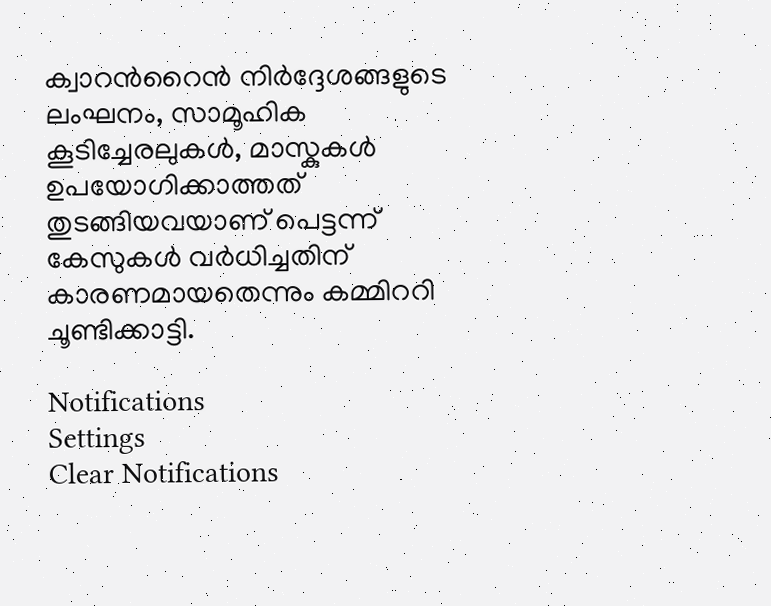ക്വാറന്‍റൈന്‍ നിര്‍ദ്ദേശങ്ങളുടെ ലംഘനം, സാമൂഹിക കൂടിച്ചേരലുകള്‍, മാസ്കുകള്‍ ഉപയോഗിക്കാത്തത് തുടങ്ങിയവയാണ് പെട്ടന്ന് കേസുകള്‍ വര്‍ധിച്ചതിന് കാരണമായതെന്നും കമ്മിററി ചൂണ്ടിക്കാട്ടി.

Notifications
Settings
Clear Notifications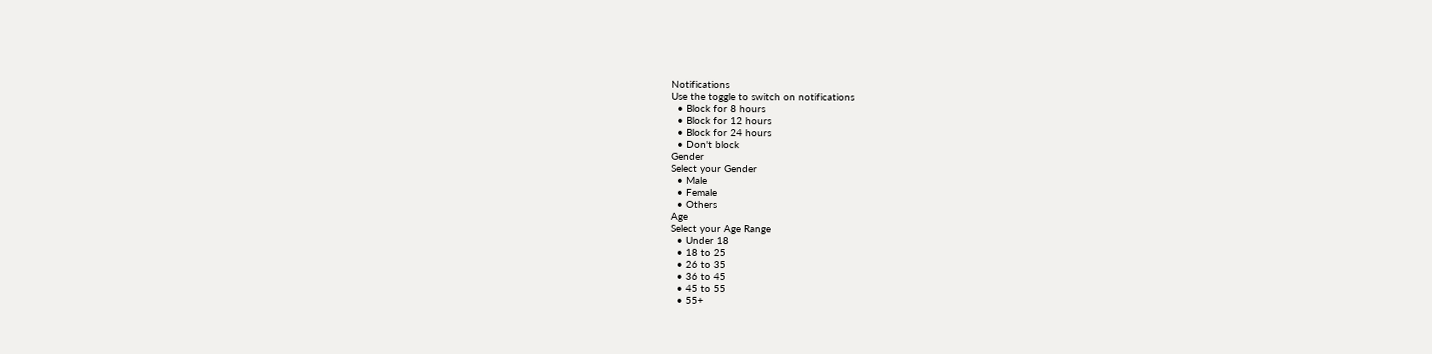Notifications
Use the toggle to switch on notifications
  • Block for 8 hours
  • Block for 12 hours
  • Block for 24 hours
  • Don't block
Gender
Select your Gender
  • Male
  • Female
  • Others
Age
Select your Age Range
  • Under 18
  • 18 to 25
  • 26 to 35
  • 36 to 45
  • 45 to 55
  • 55+